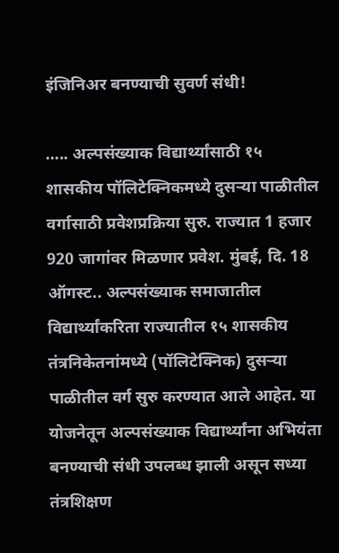इंजिनिअर बनण्याची सुवर्ण संधी!

….. अल्पसंख्याक विद्यार्थ्यांसाठी १५ शासकीय पॉलिटेक्निकमध्ये दुसऱ्या पाळीतील वर्गासाठी प्रवेशप्रक्रिया सुरु. राज्यात 1 हजार 920 जागांवर मिळणार प्रवेश. मुंबई, दि. 18 ऑगस्ट.. अल्पसंख्याक समाजातील विद्यार्थ्यांकरिता राज्यातील १५ शासकीय तंत्रनिकेतनांमध्ये (पॉलिटेक्निक) दुसऱ्या पाळीतील वर्ग सुरु करण्यात आले आहेत. या योजनेतून अल्पसंख्याक विद्यार्थ्यांना अभियंता बनण्याची संधी उपलब्ध झाली असून सध्या तंत्रशिक्षण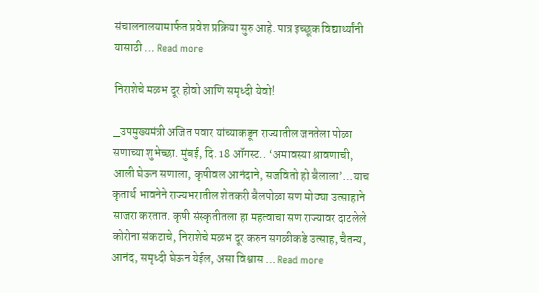संचालनालयामार्फत प्रवेश प्रक्रिया सुरु आहे. पात्र इच्छूक विद्यार्थ्यांनी यासाठी … Read more

निराशेचे मळभ दूर होवो आणि समृध्दी येवो!

_उपमुख्यमंत्री अजित पवार यांच्याकडून राज्यातील जनतेला पोळा सणाच्या शुभेच्छा. मुंबई, दि. 18 ऑगस्ट.. ‘अमावस्या श्रावणाची, आली घेऊन सणाला, कृषीवल आनंदाने, सजवितो हो बैलाला’…याच कृतार्थ भावनेने राज्यभरातील शेतकरी बैलपोळा सण मोठ्या उत्साहाने साजरा करतात. कृषी संस्कृतीतला हा महत्वाचा सण राज्यावर दाटलेले कोरोना संकटाचे, निराशेचे मळभ दूर करुन सगळीकडे उत्साह, चैतन्य, आनंद, समृध्दी घेऊन येईल, असा विश्वास … Read more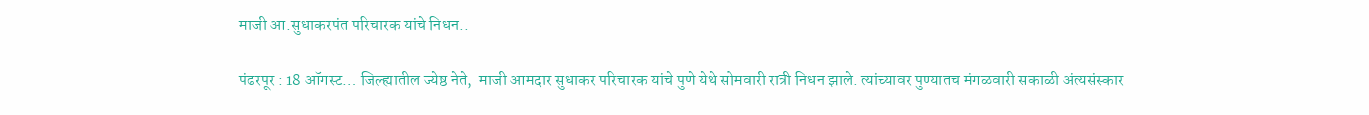माजी आ.सुधाकरपंत परिचारक यांचे निधन..

पंढरपूर : 18 ऑगस्ट… जिल्ह्यातील ज्येष्ठ नेते,  माजी आमदार सुधाकर परिचारक यांचे पुणे येथे सोमवारी रात्री निधन झाले. त्यांच्यावर पुण्यातच मंगळवारी सकाळी अंत्यसंस्कार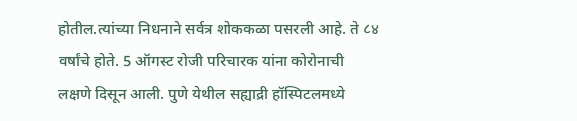होतील.त्यांच्या निधनाने सर्वत्र शोककळा पसरली आहे. ते ८४ वर्षांचे होते. 5 ऑगस्ट रोजी परिचारक यांना कोरोनाची लक्षणे दिसून आली. पुणे येथील सह्याद्री हॉस्पिटलमध्ये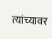त्यांच्यावर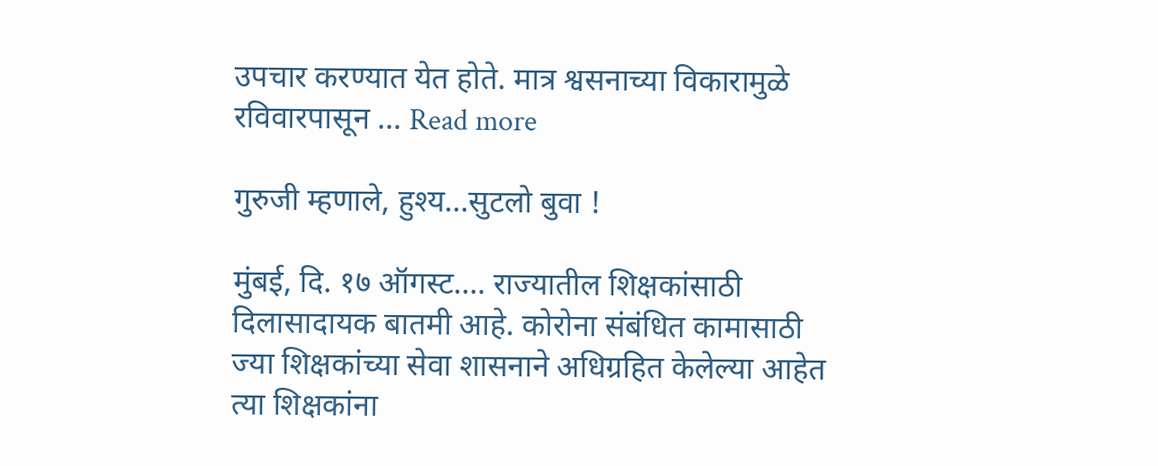उपचार करण्यात येत होते. मात्र श्वसनाच्या विकारामुळे रविवारपासून … Read more

गुरुजी म्हणाले, हुश्य…सुटलो बुवा !

मुंबई, दि. १७ ऑगस्ट…. राज्यातील शिक्षकांसाठी दिलासादायक बातमी आहे. कोरोना संबंधित कामासाठी ज्या शिक्षकांच्या सेवा शासनाने अधिग्रहित केलेल्या आहेत त्या शिक्षकांना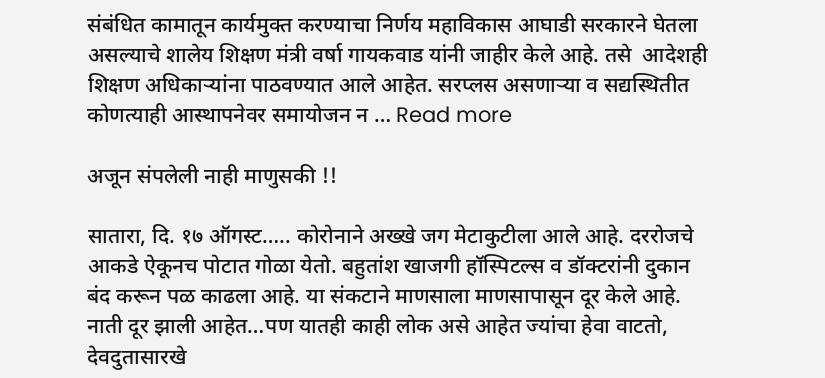संबंधित कामातून कार्यमुक्त करण्याचा निर्णय महाविकास आघाडी सरकारने घेतला असल्याचे शालेय शिक्षण मंत्री वर्षा गायकवाड यांनी जाहीर केले आहे. तसे  आदेशही शिक्षण अधिकाऱ्यांना पाठवण्यात आले आहेत. सरप्लस असणाऱ्या व सद्यस्थितीत कोणत्याही आस्थापनेवर समायोजन न … Read more

अजून संपलेली नाही माणुसकी !!

सातारा, दि. १७ ऑगस्ट….. कोरोनाने अख्खे जग मेटाकुटीला आले आहे. दररोजचे आकडे ऐकूनच पोटात गोळा येतो. बहुतांश खाजगी हॉस्पिटल्स व डॉक्टरांनी दुकान बंद करून पळ काढला आहे. या संकटाने माणसाला माणसापासून दूर केले आहे. नाती दूर झाली आहेत…पण यातही काही लोक असे आहेत ज्यांचा हेवा वाटतो, देवदुतासारखे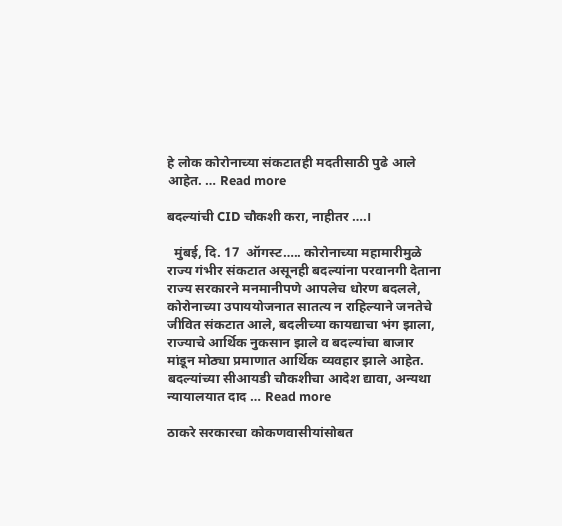हे लोक कोरोनाच्या संकटातही मदतीसाठी पुढे आले आहेत. … Read more

बदल्यांची CID चौकशी करा, नाहीतर ….।

  मुंबई, दि. 17  ऑगस्ट….. कोरोनाच्या महामारीमुळे राज्य गंभीर संकटात असूनही बदल्यांना परवानगी देताना राज्य सरकारने मनमानीपणे आपलेच धोरण बदलले, कोरोनाच्या उपाययोजनात सातत्य न राहिल्याने जनतेचे जीवित संकटात आले, बदलीच्या कायद्याचा भंग झाला, राज्याचे आर्थिक नुकसान झाले व बदल्यांचा बाजार मांडून मोठ्या प्रमाणात आर्थिक व्यवहार झाले आहेत. बदल्यांच्या सीआयडी चौकशीचा आदेश द्यावा, अन्यथा न्यायालयात दाद … Read more

ठाकरे सरकारचा कोकणवासीयांसोबत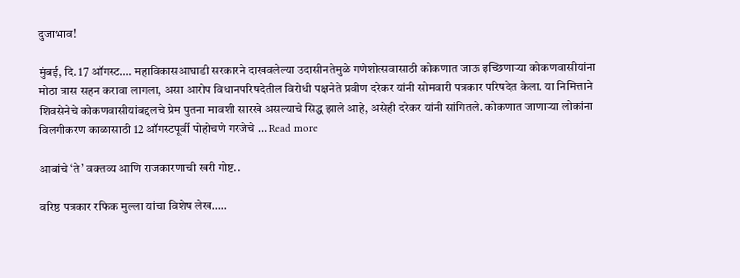दुजाभाव!

मुंबई, दि. 17 ऑगस्ट…. महाविकासआघाडी सरकारने दाखवलेल्या उदासीनतेमुळे गणेशोत्सवासाठी कोकणात जाऊ इच्छिणाऱ्या कोकणवासीयांना मोठा त्रास सहन करावा लागला, असा आरोप विधानपरिषदेतील विरोधी पक्षनेते प्रवीण दरेकर यांनी सोमवारी पत्रकार परिषदेत केला. या निमित्ताने शिवसेनेचे कोकणवासीयांबद्दलचे प्रेम पुतना मावशी सारखे असल्याचे सिद्ध झाले आहे, असेही दरेकर यांनी सांगितले. कोकणात जाणाऱ्या लोकांना विलगीकरण काळासाठी 12 ऑगस्टपूर्वी पोहोचणे गरजेचे … Read more

आबांचे ‘ते’ वक्तव्य आणि राजकारणाची खरी गोष्ट..

वरिष्ठ पत्रकार रफिक मुल्ला यांचा विशेष लेख…..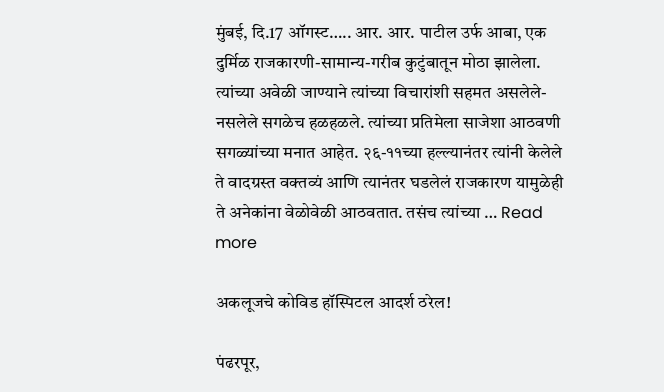मुंबई, दि.17 ऑगस्ट….. आर. आर. पाटील उर्फ आबा, एक दुर्मिळ राजकारणी-सामान्य-गरीब कुटुंबातून मोठा झालेला. त्यांच्या अवेळी जाण्याने त्यांच्या विचारांशी सहमत असलेले-नसलेले सगळेच हळहळले. त्यांच्या प्रतिमेला साजेशा आठवणी सगळ्यांच्या मनात आहेत. २६-११च्या हल्ल्यानंतर त्यांनी केलेले ते वादग्रस्त वक्तव्यं आणि त्यानंतर घडलेलं राजकारण यामुळेही ते अनेकांना वेळोवेळी आठवतात. तसंच त्यांच्या … Read more

अकलूजचे कोविड हॉस्पिटल आदर्श ठरेल!

पंढरपूर,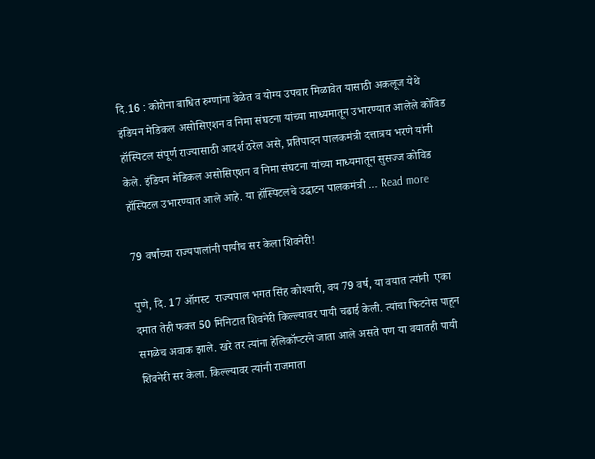दि.16 : कोरोना बाधित रुग्णांना वेळेत व योग्य उपचार मिळावेत यासाठी अकलूज येथे इंडियन मेडिकल असोसिएशन व निमा संघटना यांच्या माध्यमातून उभारण्यात आलेले कोविड हॉस्पिटल संपूर्ण राज्यासाठी आदर्श ठरेल असे, प्रतिपादन पालकमंत्री दत्तात्रय भरणे यांनी केले. इंडियन मेडिकल असोसिएशन व निमा संघटना यांच्या माध्यमातून सुसज्ज कोविड हॉस्पिटल उभारण्यात आले आहे. या हॉस्पिटलचे उद्घाटन पालकमंत्री … Read more

79 वर्षांच्या राज्यपालांनी पायीच सर केला शिवनेरी!

पुणे, दि. 17 ऑगस्ट  राज्यपाल भगत सिंह कोश्यारी, वय 79 वर्ष, या वयात त्यांनी  एका दमात तेही फक्त 50 मिनिटात शिवनेरी किल्ल्यावर पायी चढाई केली. त्यांचा फिटनेस पाहून सगळेच अवाक झाले. खरे तर त्यांना हेलिकॉप्टरने जाता आले असते पण या वयातही पायी शिवनेरी सर केला. किल्ल्यावर त्यांनी राजमाता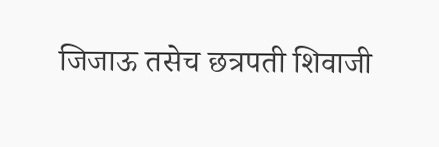जिजाऊ तसेच छत्रपती शिवाजी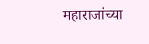महाराजांच्या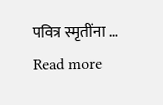पवित्र स्मृतींना … Read more